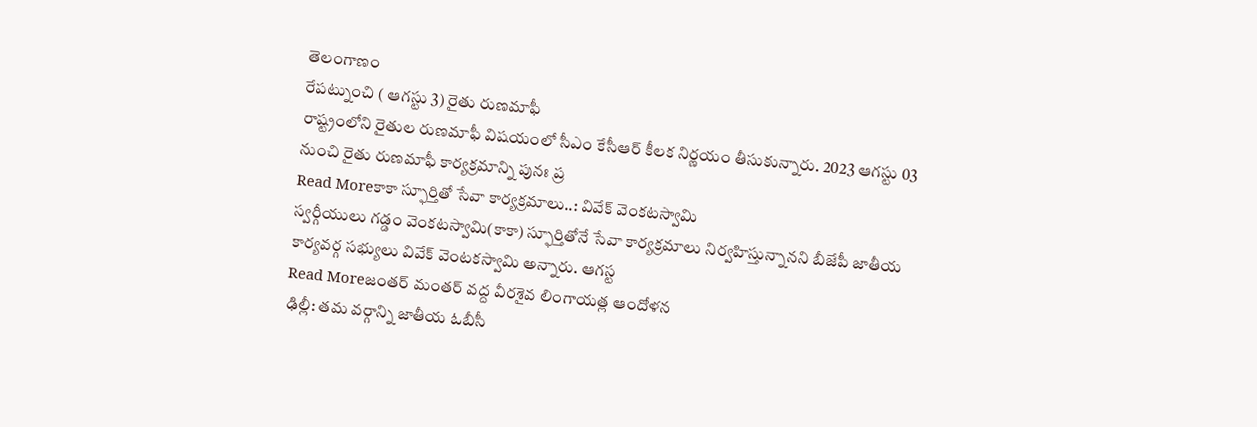తెలంగాణం
రేపట్నుంచి ( ఆగస్టు 3) రైతు రుణమాఫీ
రాష్ట్రంలోని రైతుల రుణమాఫీ విషయంలో సీఎం కేసీఆర్ కీలక నిర్ణయం తీసుకున్నారు. 2023 ఆగస్టు 03 నుంచి రైతు రుణమాఫీ కార్యక్రమాన్ని పునః ప్ర
Read Moreకాకా స్ఫూర్తితో సేవా కార్యక్రమాలు..: వివేక్ వెంకటస్వామి
స్వర్గీయులు గడ్డం వెంకటస్వామి(కాకా) స్ఫూర్తితోనే సేవా కార్యక్రమాలు నిర్వహిస్తున్నానని బీజేపీ జాతీయ కార్యవర్గ సభ్యులు వివేక్ వెంటకస్వామి అన్నారు. ఆగస్ట
Read Moreజంతర్ మంతర్ వద్ద వీరశైవ లింగాయత్ల ఆందోళన
ఢిల్లీ: తమ వర్గాన్ని జాతీయ ఓబీసీ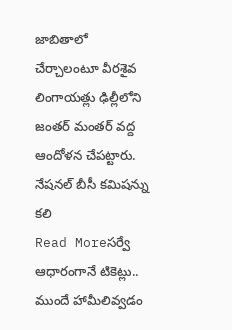జాబితాలో చేర్చాలంటూ వీరశైవ లింగాయత్లు ఢిల్లీలోని జంతర్ మంతర్ వద్ద ఆందోళన చేపట్టారు. నేషనల్ బీసీ కమిషన్ను కలి
Read Moreసర్వే ఆధారంగానే టికెట్లు.. ముందే హామీలివ్వడం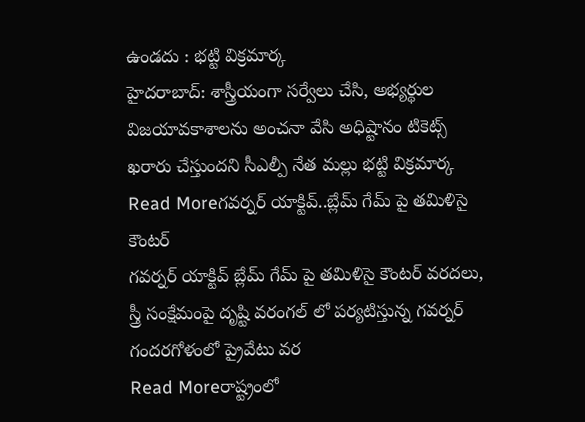ఉండదు : భట్టి విక్రమార్క
హైదరాబాద్: శాస్త్రీయంగా సర్వేలు చేసి, అభ్యర్థుల విజయావకాశాలను అంచనా వేసి అధిష్టానం టికెట్స్ ఖరారు చేస్తుందని సీఎల్పీ నేత మల్లు భట్టి విక్రమార్క
Read Moreగవర్నర్ యాక్టివ్..బ్లేమ్ గేమ్ పై తమిళిసై కౌంటర్
గవర్నర్ యాక్టివ్ బ్లేమ్ గేమ్ పై తమిళిసై కౌంటర్ వరదలు, స్త్రీ సంక్షేమంపై దృష్టి వరంగల్ లో పర్యటిస్తున్న గవర్నర్ గందరగోళంలో ప్రైవేటు వర
Read Moreరాష్ట్రంలో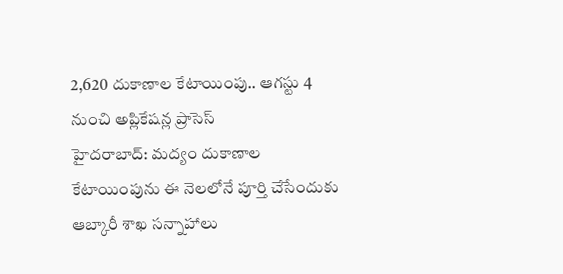2,620 దుకాణాల కేటాయింపు.. ఆగస్టు 4 నుంచి అప్లికేషన్ల ప్రాసెస్
హైదరాబాద్: మద్యం దుకాణాల కేటాయింపును ఈ నెలలోనే పూర్తి చేసేందుకు ఆబ్కారీ శాఖ సన్నాహాలు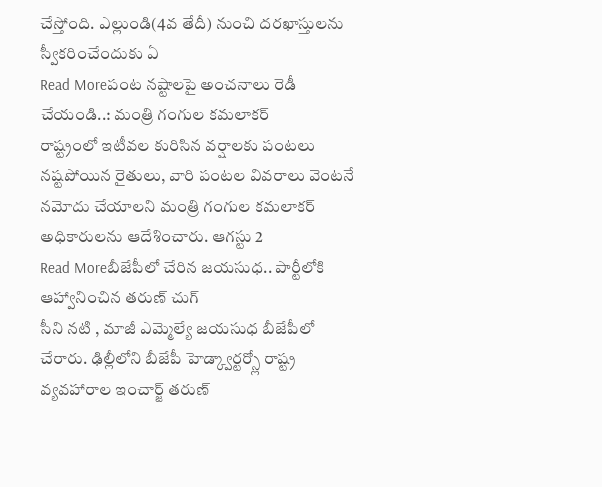చేస్తోంది. ఎల్లుండి(4వ తేదీ) నుంచి దరఖాస్తులను స్వీకరించేందుకు ఏ
Read Moreపంట నష్టాలపై అంచనాలు రెడీ చేయండి..: మంత్రి గంగుల కమలాకర్
రాష్ట్రంలో ఇటీవల కురిసిన వర్షాలకు పంటలు నష్టపోయిన రైతులు, వారి పంటల వివరాలు వెంటనే నమోదు చేయాలని మంత్రి గంగుల కమలాకర్ అధికారులను ఆదేశించారు. ఆగస్టు 2
Read Moreబీజేపీలో చేరిన జయసుధ.. పార్టీలోకి ఆహ్వానించిన తరుణ్ చుగ్
సీని నటి , మాజీ ఎమ్మెల్యే జయసుధ బీజేపీలో చేరారు. ఢిల్లీలోని బీజేపీ హెడ్క్వార్టర్స్లో రాష్ట్ర వ్యవహారాల ఇంచార్జ్ తరుణ్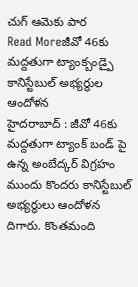చుగ్ ఆమెకు పార
Read Moreజీవో 46కు మద్దతుగా ట్యాంక్బండ్పై కానిస్టేబుల్ అభ్యర్థుల ఆందోళన
హైదరాబాద్ : జీవో 46కు మద్దతుగా ట్యాంక్ బండ్ పై ఉన్న అంబేద్కర్ విగ్రహం ముందు కొందరు కానిస్టేబుల్ అభ్యర్థులు ఆందోళన దిగారు. కొంతమంది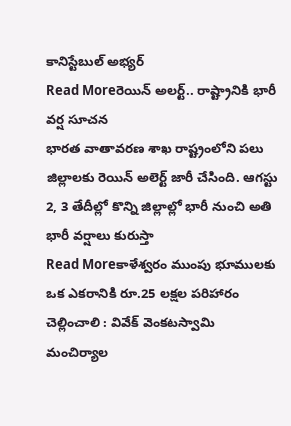కానిస్టేబుల్ అభ్యర్
Read Moreరెయిన్ అలర్ట్.. రాష్ట్రానికి భారీ వర్ష సూచన
భారత వాతావరణ శాఖ రాష్ట్రంలోని పలు జిల్లాలకు రెయిన్ అలెర్ట్ జారీ చేసింది. ఆగస్టు 2, 3 తేదీల్లో కొన్ని జిల్లాల్లో భారీ నుంచి అతి భారీ వర్షాలు కురుస్తా
Read Moreకాళేశ్వరం ముంపు భూములకు ఒక ఎకరానికి రూ.25 లక్షల పరిహారం చెల్లించాలి : వివేక్ వెంకటస్వామి
మంచిర్యాల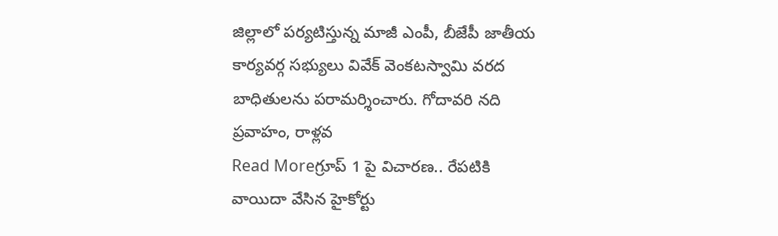జిల్లాలో పర్యటిస్తున్న మాజీ ఎంపీ, బీజేపీ జాతీయ కార్యవర్గ సభ్యులు వివేక్ వెంకటస్వామి వరద బాధితులను పరామర్శించారు. గోదావరి నది ప్రవాహం, రాళ్లవ
Read Moreగ్రూప్ 1 పై విచారణ.. రేపటికి వాయిదా వేసిన హైకోర్టు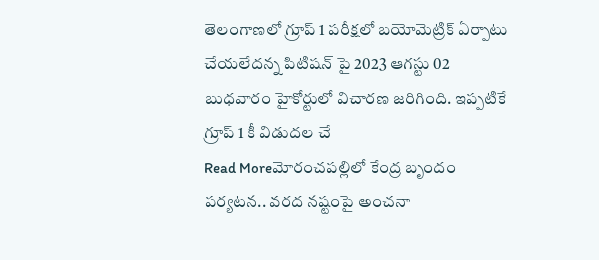తెలంగాణలో గ్రూప్ 1 పరీక్షలో బయోమెట్రిక్ ఏర్పాటు చేయలేదన్న పిటిషన్ పై 2023 ఆగస్టు 02 బుధవారం హైకోర్టులో విచారణ జరిగింది. ఇప్పటికే గ్రూప్ 1 కీ విడుదల చే
Read Moreమోరంచపల్లిలో కేంద్ర బృందం పర్యటన.. వరద నష్టంపై అంచనా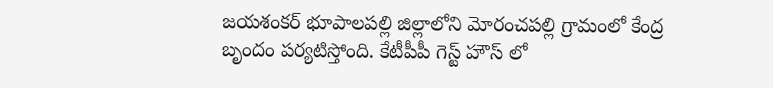జయశంకర్ భూపాలపల్లి జిల్లాలోని మోరంచపల్లి గ్రామంలో కేంద్ర బృందం పర్యటిస్తోంది. కేటీపీపీ గెస్ట్ హౌస్ లో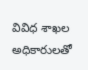వివిధ శాఖల అధికారులతో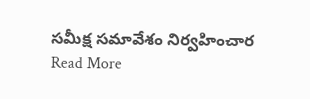సమీక్ష సమావేశం నిర్వహించార
Read More